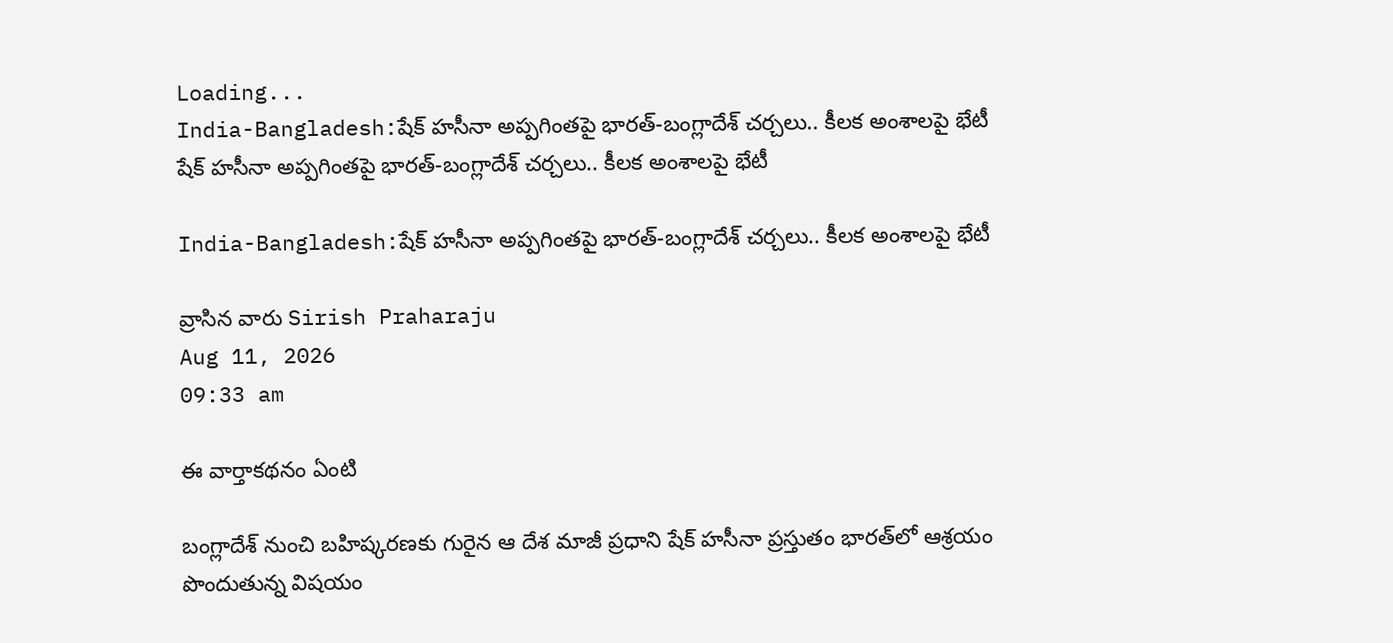Loading...
India-Bangladesh:షేక్ హసీనా అప్పగింతపై భారత్-బంగ్లాదేశ్ చర్చలు.. కీలక అంశాలపై భేటీ
షేక్ హసీనా అప్పగింతపై భారత్-బంగ్లాదేశ్ చర్చలు.. కీలక అంశాలపై భేటీ

India-Bangladesh:షేక్ హసీనా అప్పగింతపై భారత్-బంగ్లాదేశ్ చర్చలు.. కీలక అంశాలపై భేటీ

వ్రాసిన వారు Sirish Praharaju
Aug 11, 2026
09:33 am

ఈ వార్తాకథనం ఏంటి

బంగ్లాదేశ్ నుంచి బహిష్కరణకు గురైన ఆ దేశ మాజీ ప్రధాని షేక్ హసీనా ప్రస్తుతం భారత్‌లో ఆశ్రయం పొందుతున్న విషయం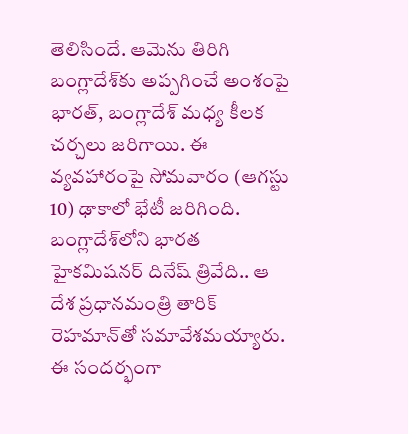తెలిసిందే. ఆమెను తిరిగి బంగ్లాదేశ్‌కు అప్పగించే అంశంపై భారత్, బంగ్లాదేశ్ మధ్య కీలక చర్చలు జరిగాయి. ఈ వ్యవహారంపై సోమవారం (ఆగస్టు 10) ఢాకాలో భేటీ జరిగింది. బంగ్లాదేశ్‌లోని భారత హైకమిషనర్ దినేష్ త్రివేది.. ఆ దేశ ప్రధానమంత్రి తారిక్ రెహమాన్‌తో సమావేశమయ్యారు. ఈ సందర్భంగా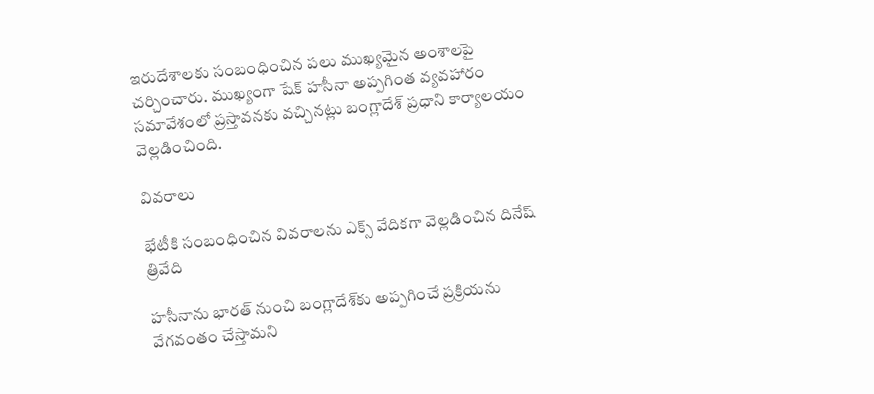ఇరుదేశాలకు సంబంధించిన పలు ముఖ్యమైన అంశాలపై చర్చించారు. ముఖ్యంగా షేక్ హసీనా అప్పగింత వ్యవహారం సమావేశంలో ప్రస్తావనకు వచ్చినట్లు బంగ్లాదేశ్ ప్రధాని కార్యాలయం వెల్లడించింది.

వివరాలు

భేటీకి సంబంధించిన వివరాలను ఎక్స్ వేదికగా వెల్లడించిన దినేష్ త్రివేది

హసీనాను భారత్ నుంచి బంగ్లాదేశ్‌కు అప్పగించే ప్రక్రియను వేగవంతం చేస్తామని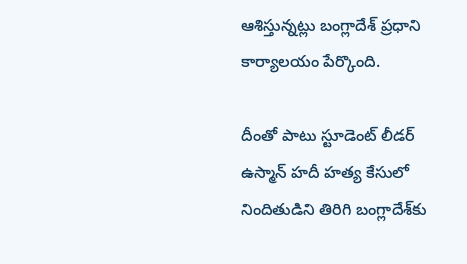ఆశిస్తున్నట్లు బంగ్లాదేశ్ ప్రధాని కార్యాలయం పేర్కొంది.

దీంతో పాటు స్టూడెంట్ లీడర్ ఉస్మాన్ హదీ హత్య కేసులో నిందితుడిని తిరిగి బంగ్లాదేశ్‌కు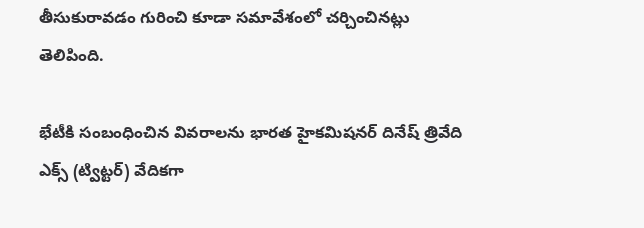తీసుకురావడం గురించి కూడా సమావేశంలో చర్చించినట్లు తెలిపింది.

భేటీకి సంబంధించిన వివరాలను భారత హైకమిషనర్ దినేష్ త్రివేది ఎక్స్ (ట్విట్టర్) వేదికగా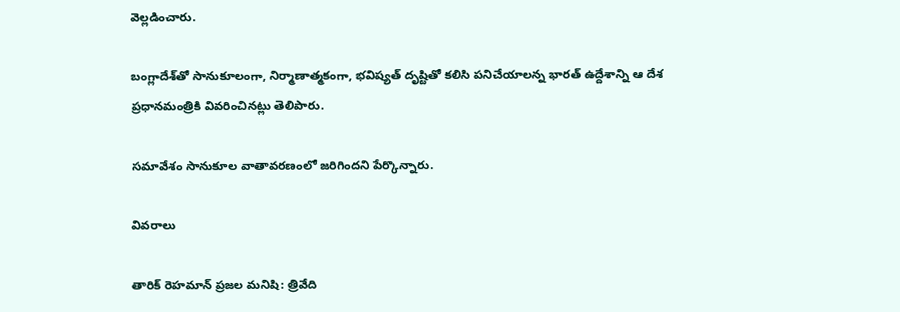వెల్లడించారు.

బంగ్లాదేశ్‌తో సానుకూలంగా, నిర్మాణాత్మకంగా, భవిష్యత్ దృష్టితో కలిసి పనిచేయాలన్న భారత్ ఉద్దేశాన్ని ఆ దేశ ప్రధానమంత్రికి వివరించినట్లు తెలిపారు.

సమావేశం సానుకూల వాతావరణంలో జరిగిందని పేర్కొన్నారు.

వివరాలు

తారిక్ రెహమాన్‌ ప్రజల మనిషి: త్రివేది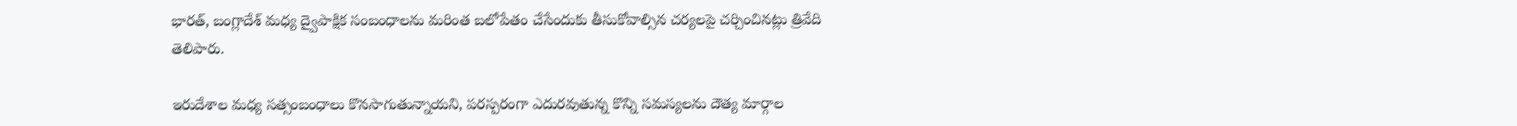భారత్, బంగ్లాదేశ్ మధ్య ద్వైపాక్షిక సంబంధాలను మరింత బలోపేతం చేసేందుకు తీసుకోవాల్సిన చర్యలపై చర్చించినట్లు త్రివేది తెలిపారు.

ఇరుదేశాల మధ్య సత్సంబంధాలు కొనసాగుతున్నాయని, పరస్పరంగా ఎదురవుతున్న కొన్ని సమస్యలను దౌత్య మార్గాల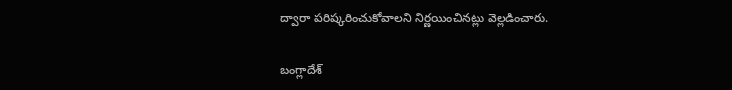ద్వారా పరిష్కరించుకోవాలని నిర్ణయించినట్లు వెల్లడించారు.

బంగ్లాదేశ్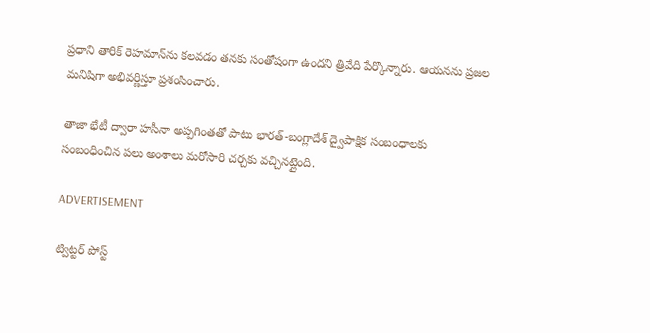ప్రధాని తారిక్ రెహమాన్‌ను కలవడం తనకు సంతోషంగా ఉందని త్రివేది పేర్కొన్నారు. ఆయనను ప్రజల మనిషిగా అభివర్ణిస్తూ ప్రశంసించారు.

తాజా భేటీ ద్వారా హసీనా అప్పగింతతో పాటు భారత్-బంగ్లాదేశ్ ద్వైపాక్షిక సంబంధాలకు సంబంధించిన పలు అంశాలు మరోసారి చర్చకు వచ్చినట్లైంది.

ADVERTISEMENT

ట్విట్టర్ పోస్ట్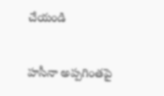చేయండి

హసీనా అప్పగింతపై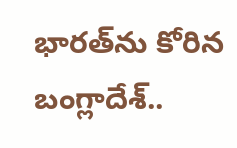భారత్‌ను కోరిన బంగ్లాదేశ్..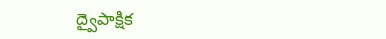ద్వైపాక్షిక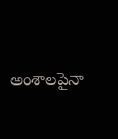అంశాలపైనా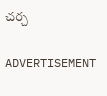చర్చ

ADVERTISEMENT